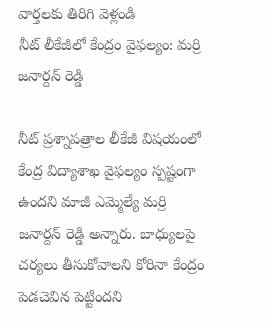వార్తలకు తిరిగి వెళ్లండి
నీట్ లీకేజీలో కేంద్రం వైఫల్యం: మర్రి జనార్దన్ రెడ్డి

నీట్ ప్రశ్నాపత్రాల లీకేజీ విషయంలో కేంద్ర విద్యాశాఖ వైఫల్యం స్పష్టంగా ఉందని మాజీ ఎమ్మెల్యే మర్రి జనార్దన్ రెడ్డి అన్నారు. బాధ్యులపై చర్యలు తీసుకోవాలని కోరినా కేంద్రం పెడచెవిన పెట్టిందని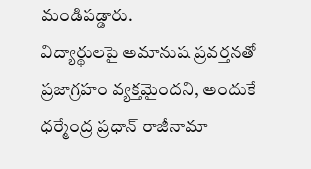మండిపడ్డారు.
విద్యార్థులపై అమానుష ప్రవర్తనతో ప్రజాగ్రహం వ్యక్తమైందని, అందుకే ధర్మేంద్ర ప్రధాన్ రాజీనామా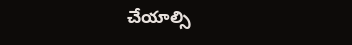చేయాల్సి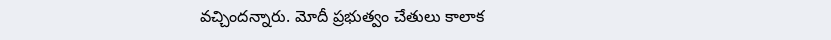వచ్చిందన్నారు. మోదీ ప్రభుత్వం చేతులు కాలాక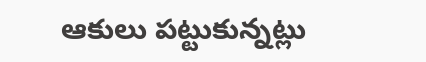ఆకులు పట్టుకున్నట్లు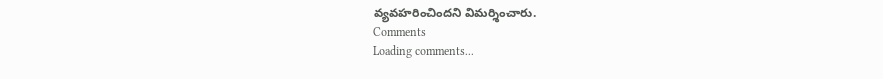వ్యవహరించిందని విమర్శించారు.
Comments
Loading comments...